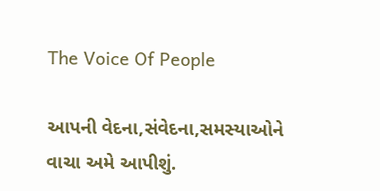The Voice Of People

આપની વેદના,સંવેદના,સમસ્યાઓને વાચા અમે આપીશું.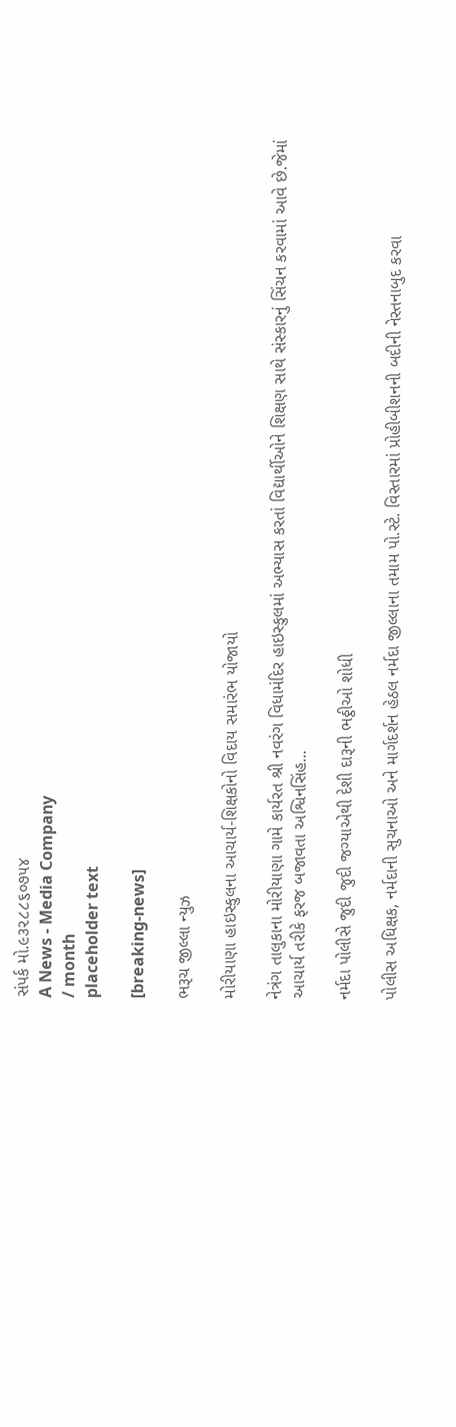સંપર્ક મો.૯૩૨૮૮૬૦૭૫૪
A News - Media Company
/ month
placeholder text

[breaking-news]

ભરૂચ જીલ્લા ન્યુઝ

મોરીયાણા હાઇસ્કુલના આચાર્ય-શિક્ષકોનો વિદાય સમારંભ યોજાયો

નેત્રંગ તાલુકાના મોરીયાણા ગામે કાર્યરત શ્રી નવરંગ વિધામંદિર હાઇસ્કુલમાં અભ્યાસ કરતાં વિદ્યાર્થીઓને શિક્ષણ સાથે સંસ્કારનું સિંચન કરવામાં આવે છે.જેમાં આચાર્ય તરીકે ફરજ બજાવતા અશ્વિનસિંહ...

નર્મદા પોલીસે જુદી જુદી જગ્યાએથી દેશી દારૂની ભઠ્ઠીઓ શોધી

પોલીસ અધિક્ષક, નર્મદાની સુચનાઓ અને માર્ગદર્શન હેઠલ નર્મદા જીલ્લાના તમામ પો.સ્ટે. વિસ્તારમાં પ્રોહીબીશનની બદીની નેસ્તનાબુદ કરવા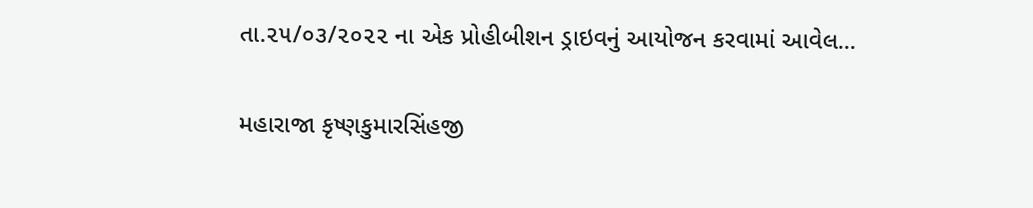તા.૨૫/૦૩/૨૦૨૨ ના એક પ્રોહીબીશન ડ્રાઇવનું આયોજન કરવામાં આવેલ...

મહારાજા કૃષ્ણકુમારસિંહજી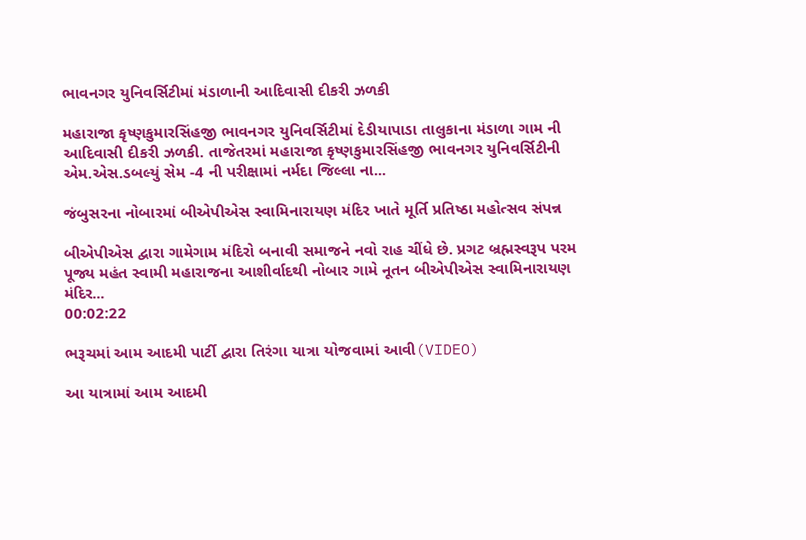ભાવનગર યુનિવર્સિટીમાં મંડાળાની આદિવાસી દીકરી ઝળકી

મહારાજા કૃષ્ણકુમારસિંહજી ભાવનગર યુનિવર્સિટીમાં દેડીયાપાડા તાલુકાના મંડાળા ગામ ની આદિવાસી દીકરી ઝળકી. તાજેતરમાં મહારાજા કૃષ્ણકુમારસિંહજી ભાવનગર યુનિવર્સિટીની એમ.એસ.ડબલ્યું સેમ -4 ની પરીક્ષામાં નર્મદા જિલ્લા ના...

જંબુસરના નોબારમાં બીએપીએસ સ્વામિનારાયણ મંદિર ખાતે મૂર્તિ પ્રતિષ્ઠા મહોત્સવ સંપન્ન

બીએપીએસ દ્વારા ગામેગામ મંદિરો બનાવી સમાજને નવો રાહ ચીંધે છે. પ્રગટ બ્રહ્મસ્વરૂપ પરમ પૂજ્ય મહંત સ્વામી મહારાજના આશીર્વાદથી નોબાર ગામે નૂતન બીએપીએસ સ્વામિનારાયણ મંદિર...
00:02:22

ભરૂચમાં આમ આદમી પાર્ટી દ્વારા તિરંગા યાત્રા યોજવામાં આવી(VIDEO)

આ યાત્રામાં આમ આદમી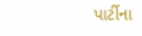પાર્ટીના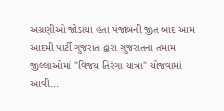અગ્રણીઓ જોડાયા હતા પંજાબની જીત બાદ આમ આદમી પાર્ટી ગુજરાત દ્વારા ગુજરાતના તમામ જીલ્લાઓમાં "વિજય તિરંગા યાત્રા" યોજવામાં આવી...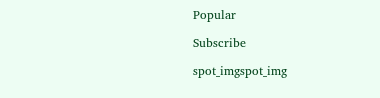Popular

Subscribe

spot_imgspot_img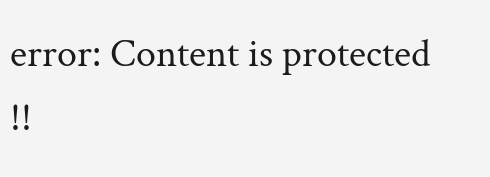error: Content is protected !!